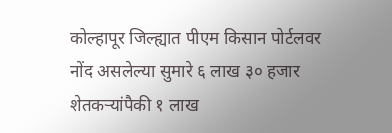कोल्हापूर जिल्ह्यात पीएम किसान पोर्टलवर नोंद असलेल्या सुमारे ६ लाख ३० हजार शेतकऱ्यांपैकी १ लाख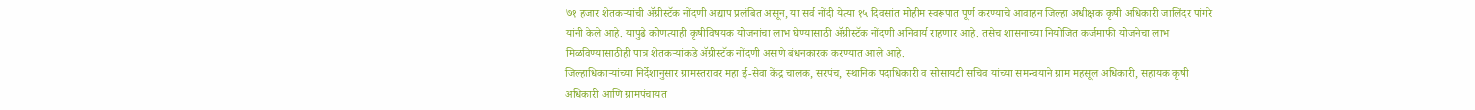७१ हजार शेतकऱ्यांची ॲग्रीस्टॅक नोंदणी अद्याप प्रलंबित असून, या सर्व नोंदी येत्या १५ दिवसांत मोहीम स्वरूपात पूर्ण करण्याचे आवाहन जिल्हा अधीक्षक कृषी अधिकारी जालिंदर पांगरे यांनी केले आहे. यापुढे कोणत्याही कृषीविषयक योजनांचा लाभ घेण्यासाठी ॲग्रीस्टॅक नोंदणी अनिवार्य राहणार आहे. तसेच शासनाच्या नियोजित कर्जमाफी योजनेचा लाभ मिळविण्यासाठीही पात्र शेतकऱ्यांकडे ॲग्रीस्टॅक नोंदणी असणे बंधनकारक करण्यात आले आहे.
जिल्हाधिकाऱ्यांच्या निर्देशानुसार ग्रामस्तरावर महा ई-सेवा केंद्र चालक, सरपंच, स्थानिक पदाधिकारी व सोसायटी सचिव यांच्या समन्वयाने ग्राम महसूल अधिकारी, सहायक कृषी अधिकारी आणि ग्रामपंचायत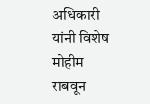अधिकारी यांनी विशेष मोहीम राबवून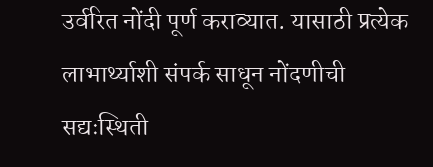उर्वरित नोंदी पूर्ण कराव्यात. यासाठी प्रत्येक लाभार्थ्याशी संपर्क साधून नोंदणीची सद्यःस्थिती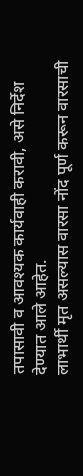तपासावी व आवश्यक कार्यवाही करावी, असे निर्देश देण्यात आले आहेत.
लाभार्थी मृत असल्यास वारसा नोंद पूर्ण करून वारसाची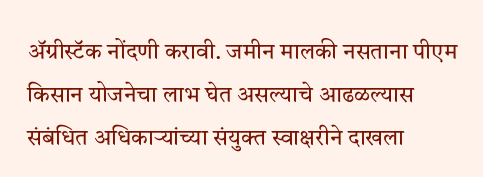ॲग्रीस्टॅक नोंदणी करावी. जमीन मालकी नसताना पीएम किसान योजनेचा लाभ घेत असल्याचे आढळल्यास संबंधित अधिकाऱ्यांच्या संयुक्त स्वाक्षरीने दाखला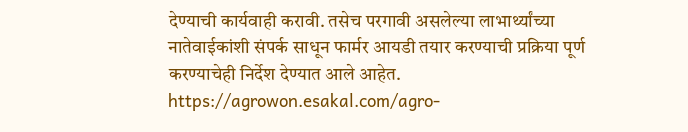देण्याची कार्यवाही करावी. तसेच परगावी असलेल्या लाभार्थ्यांच्या नातेवाईकांशी संपर्क साधून फार्मर आयडी तयार करण्याची प्रक्रिया पूर्ण करण्याचेही निर्देश देण्यात आले आहेत.
https://agrowon.esakal.com/agro-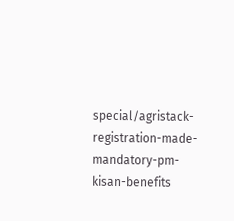special/agristack-registration-made-mandatory-pm-kisan-benefits